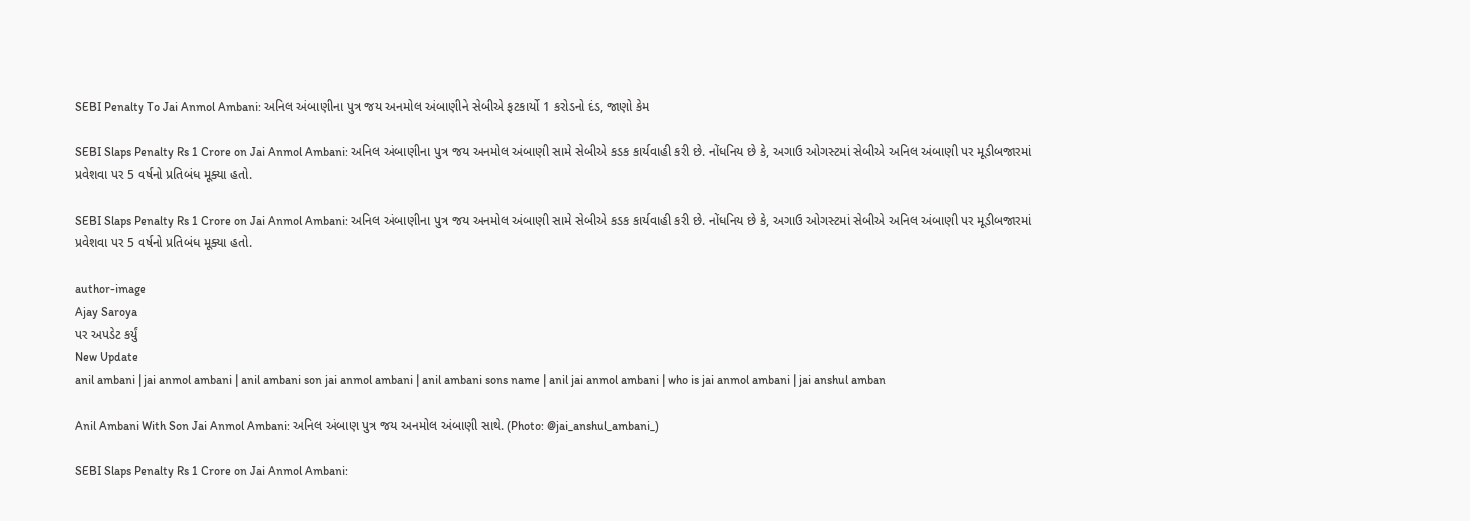SEBI Penalty To Jai Anmol Ambani: અનિલ અંબાણીના પુત્ર જય અનમોલ અંબાણીને સેબીએ ફટકાર્યો 1 કરોડનો દંડ, જાણો કેમ

SEBI Slaps Penalty Rs 1 Crore on Jai Anmol Ambani: અનિલ અંબાણીના પુત્ર જય અનમોલ અંબાણી સામે સેબીએ કડક કાર્યવાહી કરી છે. નોંધનિય છે કે, અગાઉ ઓગસ્ટમાં સેબીએ અનિલ અંબાણી પર મૂડીબજારમાં પ્રવેશવા પર 5 વર્ષનો પ્રતિબંધ મૂક્યા હતો.

SEBI Slaps Penalty Rs 1 Crore on Jai Anmol Ambani: અનિલ અંબાણીના પુત્ર જય અનમોલ અંબાણી સામે સેબીએ કડક કાર્યવાહી કરી છે. નોંધનિય છે કે, અગાઉ ઓગસ્ટમાં સેબીએ અનિલ અંબાણી પર મૂડીબજારમાં પ્રવેશવા પર 5 વર્ષનો પ્રતિબંધ મૂક્યા હતો.

author-image
Ajay Saroya
પર અપડેટ કર્યું
New Update
anil ambani | jai anmol ambani | anil ambani son jai anmol ambani | anil ambani sons name | anil jai anmol ambani | who is jai anmol ambani | jai anshul amban

Anil Ambani With Son Jai Anmol Ambani: અનિલ અંબાણ પુત્ર જય અનમોલ અંબાણી સાથે. (Photo: @jai_anshul_ambani_)

SEBI Slaps Penalty Rs 1 Crore on Jai Anmol Ambani: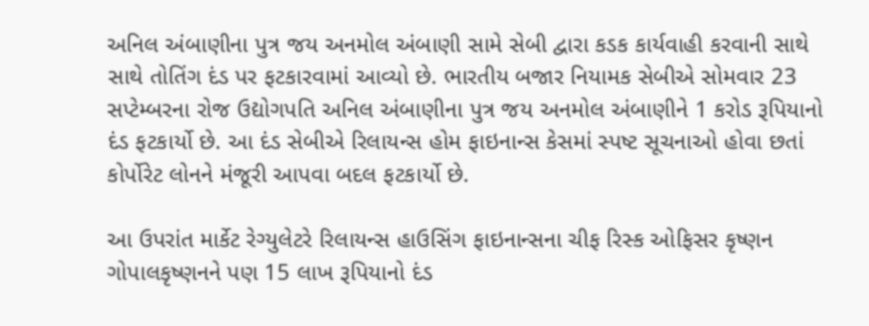અનિલ અંબાણીના પુત્ર જય અનમોલ અંબાણી સામે સેબી દ્વારા કડક કાર્યવાહી કરવાની સાથે સાથે તોતિંગ દંડ પર ફટકારવામાં આવ્યો છે. ભારતીય બજાર નિયામક સેબીએ સોમવાર 23 સપ્ટેમ્બરના રોજ ઉદ્યોગપતિ અનિલ અંબાણીના પુત્ર જય અનમોલ અંબાણીને 1 કરોડ રૂપિયાનો દંડ ફટકાર્યો છે. આ દંડ સેબીએ રિલાયન્સ હોમ ફાઇનાન્સ કેસમાં સ્પષ્ટ સૂચનાઓ હોવા છતાં કોર્પોરેટ લોનને મંજૂરી આપવા બદલ ફટકાર્યો છે.

આ ઉપરાંત માર્કેટ રેગ્યુલેટરે રિલાયન્સ હાઉસિંગ ફાઇનાન્સના ચીફ રિસ્ક ઓફિસર કૃષ્ણન ગોપાલકૃષ્ણનને પણ 15 લાખ રૂપિયાનો દંડ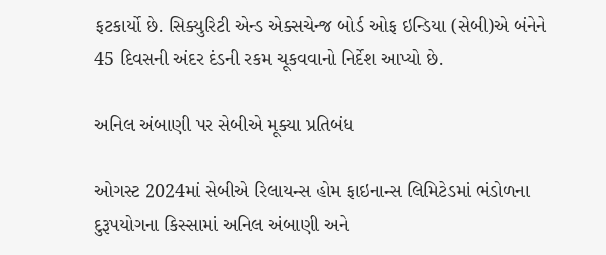ફટકાર્યો છે. સિક્યુરિટી એન્ડ એક્સચેન્જ બોર્ડ ઓફ ઇન્ડિયા (સેબી)એ બંનેને 45 દિવસની અંદર દંડની રકમ ચૂકવવાનો નિર્દેશ આપ્યો છે.

અનિલ અંબાણી પર સેબીએ મૂક્યા પ્રતિબંધ

ઓગસ્ટ 2024માં સેબીએ રિલાયન્સ હોમ ફાઇનાન્સ લિમિટેડમાં ભંડોળના દુરૂપયોગના કિસ્સામાં અનિલ અંબાણી અને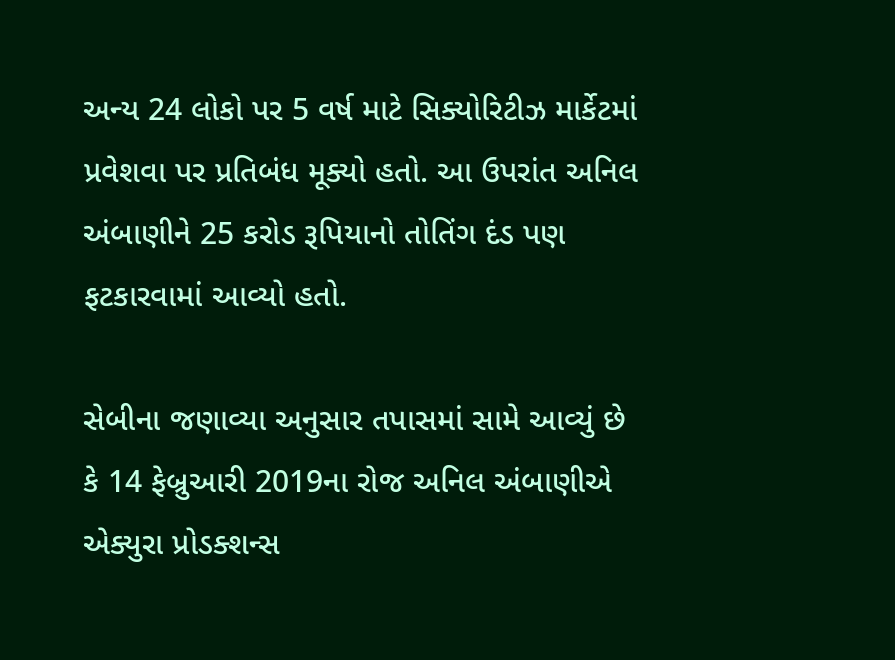અન્ય 24 લોકો પર 5 વર્ષ માટે સિક્યોરિટીઝ માર્કેટમાં પ્રવેશવા પર પ્રતિબંધ મૂક્યો હતો. આ ઉપરાંત અનિલ અંબાણીને 25 કરોડ રૂપિયાનો તોતિંગ દંડ પણ ફટકારવામાં આવ્યો હતો.

સેબીના જણાવ્યા અનુસાર તપાસમાં સામે આવ્યું છે કે 14 ફેબ્રુઆરી 2019ના રોજ અનિલ અંબાણીએ એક્યુરા પ્રોડક્શન્સ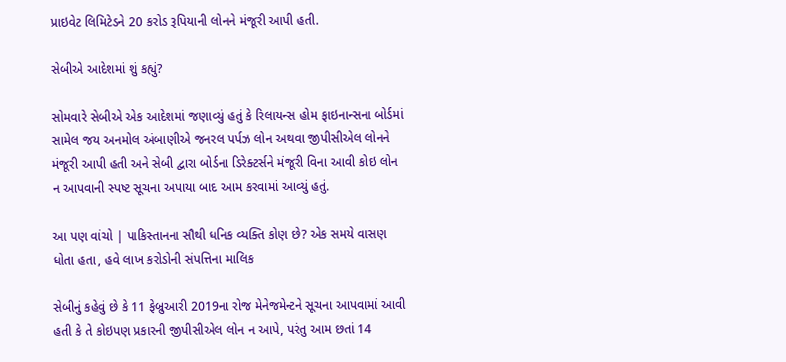પ્રાઇવેટ લિમિટેડને 20 કરોડ રૂપિયાની લોનને મંજૂરી આપી હતી.

સેબીએ આદેશમાં શું કહ્યું?

સોમવારે સેબીએ એક આદેશમાં જણાવ્યું હતું કે રિલાયન્સ હોમ ફાઇનાન્સના બોર્ડમાં સામેલ જય અનમોલ અંબાણીએ જનરલ પર્પઝ લોન અથવા જીપીસીએલ લોનને મંજૂરી આપી હતી અને સેબી દ્વારા બોર્ડના ડિરેક્ટર્સને મંજૂરી વિના આવી કોઇ લોન ન આપવાની સ્પષ્ટ સૂચના અપાયા બાદ આમ કરવામાં આવ્યું હતું.

આ પણ વાંચો | પાકિસ્તાનના સૌથી ધનિક વ્યક્તિ કોણ છે? એક સમયે વાસણ ધોતા હતા, હવે લાખ કરોડોની સંપત્તિના માલિક

સેબીનું કહેવું છે કે 11 ફેબ્રુઆરી 2019ના રોજ મેનેજમેન્ટને સૂચના આપવામાં આવી હતી કે તે કોઇપણ પ્રકારની જીપીસીએલ લોન ન આપે, પરંતુ આમ છતાં 14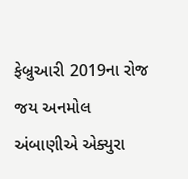ફેબ્રુઆરી 2019ના રોજ જય અનમોલ અંબાણીએ એક્યુરા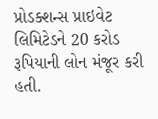પ્રોડક્શન્સ પ્રાઇવેટ લિમિટેડને 20 કરોડ રૂપિયાની લોન મંજૂર કરી હતી.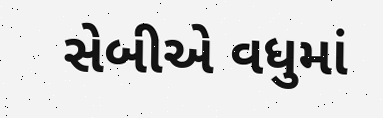સેબીએ વધુમાં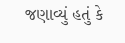જણાવ્યું હતું કે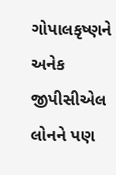ગોપાલકૃષ્ણને અનેક જીપીસીએલ લોનને પણ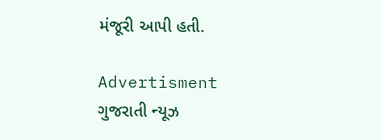મંજૂરી આપી હતી.

Advertisment
ગુજરાતી ન્યૂઝ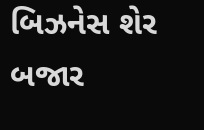બિઝનેસ શેર બજાર